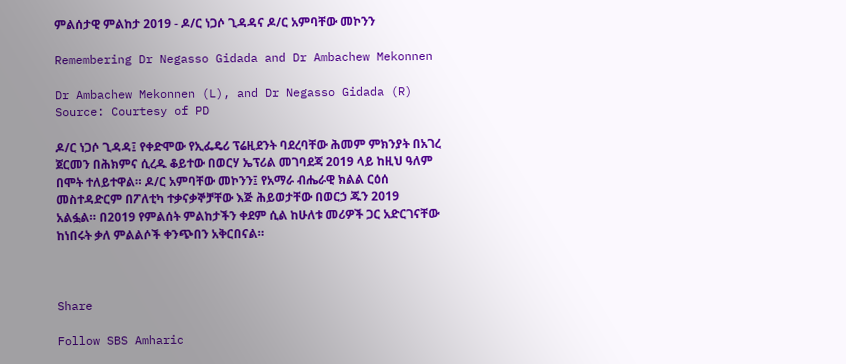ምልሰታዊ ምልከታ 2019 - ዶ/ር ነጋሶ ጊዳዳና ዶ/ር አምባቸው መኮንን

Remembering Dr Negasso Gidada and Dr Ambachew Mekonnen

Dr Ambachew Mekonnen (L), and Dr Negasso Gidada (R) Source: Courtesy of PD

ዶ/ር ነጋሶ ጊዳዳ፤ የቀድሞው የኢፌዴሪ ፕሬዚደንት ባደረባቸው ሕመም ምክንያት በአገረ ጀርመን በሕክምና ሲረዱ ቆይተው በወርሃ ኤፕሪል መገባደጃ 2019 ላይ ከዚህ ዓለም በሞት ተለይተዋል። ዶ/ር አምባቸው መኮንን፤ የአማራ ብሔራዊ ክልል ርዕሰ መስተዳድርም በፖለቲካ ተቃናቃኞቻቸው እጅ ሕይወታቸው በወርኃ ጁን 2019 አልፏል። በ2019 የምልሰት ምልከታችን ቀደም ሲል ከሁለቱ መሪዎች ጋር አድርገናቸው ከነበሩት ቃለ ምልልሶች ቀንጭበን አቅርበናል።



Share

Follow SBS Amharic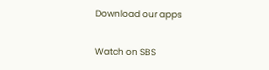Download our apps

Watch on SBS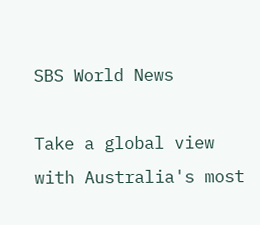SBS World News

Take a global view with Australia's most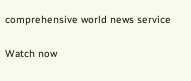comprehensive world news service

Watch now